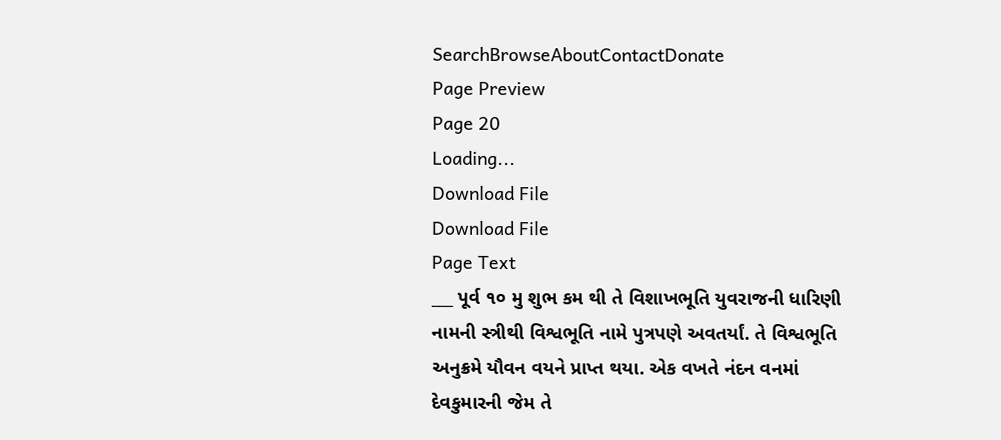SearchBrowseAboutContactDonate
Page Preview
Page 20
Loading...
Download File
Download File
Page Text
___ પૂર્વ ૧૦ મુ શુભ કમ થી તે વિશાખભૂતિ યુવરાજની ધારિણી નામની સ્ત્રીથી વિશ્વભૂતિ નામે પુત્રપણે અવતર્યાં. તે વિશ્વભૂતિ અનુક્રમે યૌવન વયને પ્રાપ્ત થયા. એક વખતે નંદન વનમાં દેવકુમારની જેમ તે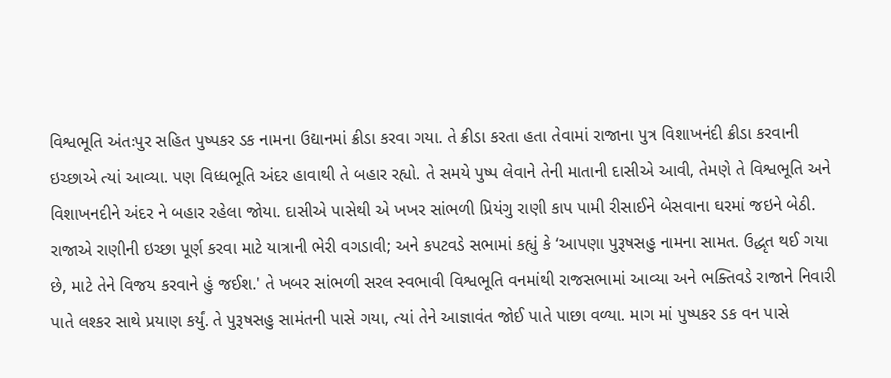વિશ્વભૂતિ અંતઃપુર સહિત પુષ્પકર ડક નામના ઉદ્યાનમાં ક્રીડા કરવા ગયા. તે ક્રીડા કરતા હતા તેવામાં રાજાના પુત્ર વિશાખનંદી ક્રીડા કરવાની ઇચ્છાએ ત્યાં આવ્યા. પણ વિધ્ધભૂતિ અંદર હાવાથી તે બહાર રહ્યો. તે સમયે પુષ્પ લેવાને તેની માતાની દાસીએ આવી, તેમણે તે વિશ્વભૂતિ અને વિશાખનદીને અંદર ને બહાર રહેલા જોયા. દાસીએ પાસેથી એ ખખર સાંભળી પ્રિયંગુ રાણી કાપ પામી રીસાઈને બેસવાના ઘરમાં જઇને બેઠી. રાજાએ રાણીની ઇચ્છા પૂર્ણ કરવા માટે યાત્રાની ભેરી વગડાવી; અને કપટવડે સભામાં કહ્યું કે ‘આપણા પુરૂષસહુ નામના સામત. ઉદ્ધૃત થઈ ગયા છે, માટે તેને વિજય કરવાને હું જઈશ.' તે ખબર સાંભળી સરલ સ્વભાવી વિશ્વભૂતિ વનમાંથી રાજસભામાં આવ્યા અને ભક્તિવડે રાજાને નિવારી પાતે લશ્કર સાથે પ્રયાણ કર્યું. તે પુરૂષસહુ સામંતની પાસે ગયા, ત્યાં તેને આજ્ઞાવંત જોઈ પાતે પાછા વળ્યા. માગ માં પુષ્પકર ડક વન પાસે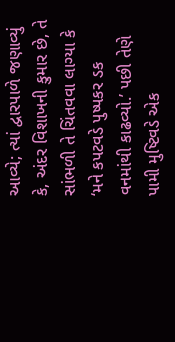આવ્યે; ત્યાં દ્વારપાળે જણાવ્યું કે, અંદર વિશાખની કુમાર છે, તે સાંભળી તે ચિંતવવા લાગ્યા કે ‘મને કપટવડે પુષ્પકર ડક વનમાંથી કાઢવ્યો.’ પછી તેણે પામી મુષ્ટિવડે એક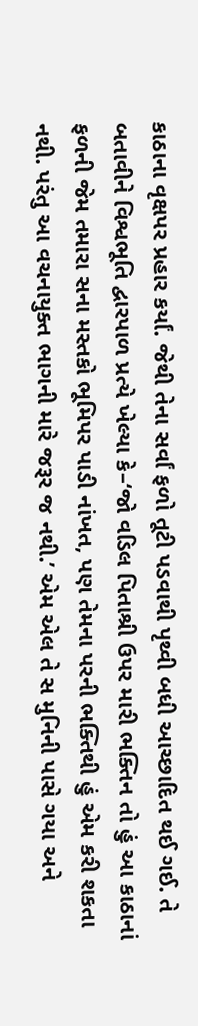કાઠાના વૃક્ષપર પ્રહાર કર્યાં. જેથી તેના સર્વાં ફળો તૂટી પડવાથી પૃથ્વી બધી આચ્છાદિત થઈ ગઈ. તે બતાવીને વિશ્વભૂતિ દ્વારપાળ પ્રત્યે ખેલ્યા કે–‘જો વડિલ પિતાશ્રી ઉપર મારી ભક્તિન તો હું આ કાઠાનાં ફળની જેમ તમારા સના મસ્તકો ભૂમિપર પાડી નાંખત, પણ તેમના પરની ભક્તિથી હું એમ કરી શકતા નથી. પરંતુ આ વચનાયુક્ત ભાગની મારે જરૂર જ નથી.’ એમ એલ તે સ મુનિની પાસે ગયા અને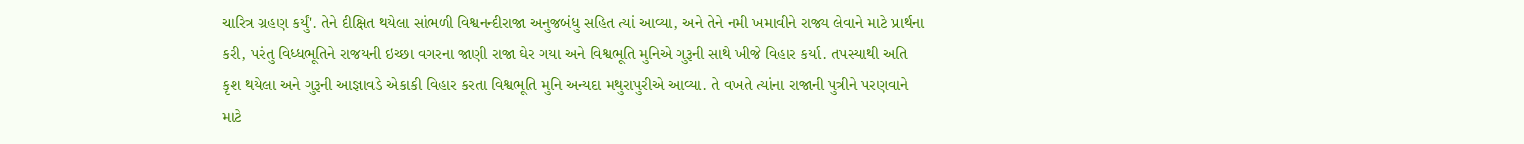ચારિત્ર ગ્રહણ કર્યું'. તેને દીક્ષિત થયેલા સાંભળી વિશ્વનન્દીરાજા અનુજબંધુ સહિત ત્યાં આવ્યા, અને તેને નમી ખમાવીને રાજ્ય લેવાને માટે પ્રાર્થના કરી, પરંતુ વિધ્ધભૂતિને રાજયની ઇચ્છા વગરના જાણી રાજા ઘેર ગયા અને વિશ્વભૂતિ મુનિએ ગુરૂની સાથે ખીજે વિહાર કર્યા. તપસ્યાથી અતિ કૃશ થયેલા અને ગુરૂની આજ્ઞાવડે એકાકી વિહાર કરતા વિશ્વભૂતિ મુનિ અન્યદા મથુરાપુરીએ આવ્યા. તે વખતે ત્યાંના રાજાની પુત્રીને પરણવાને માટે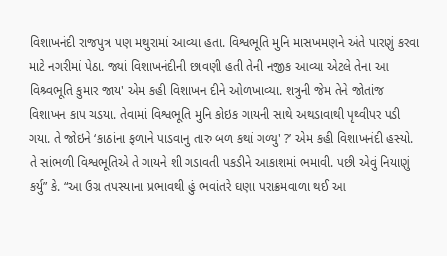વિશાખનંદી રાજપુત્ર પણ મથુરામાં આવ્યા હતા. વિશ્વભૂતિ મુનિ માસખમણને અંતે પારણું કરવા માટે નગરીમાં પેઠા. જ્યાં વિશાખનંદીની છાવણી હતી તેની નજીક આવ્યા એટલે તેના આ વિશ્ર્વભૂતિ કુમાર જાય' એમ કહી વિશાખન દીને ઓળખાવ્યા. શત્રુની જેમ તેને જોતાંજ વિશાખન કાપ ચડયા. તેવામાં વિશ્વભૂતિ મુનિ કોઇક ગાયની સાથે અથડાવાથી પૃથ્વીપર પડી ગયા. તે જોઇને ‘કાઠાંના ફળાને પાડવાનુ તારુ બળ કથાં ગળ્યુ' ?’ એમ કહી વિશાખનંદી હસ્યો. તે સાંભળી વિશ્વભૂતિએ તે ગાયને શી ગડાવતી પકડીને આકાશમાં ભમાવી. પછી એવું નિયાણું કર્યુ” કે. “આ ઉગ્ર તપસ્યાના પ્રભાવથી હું ભવાંતરે ઘણા પરાક્રમવાળા થઈ આ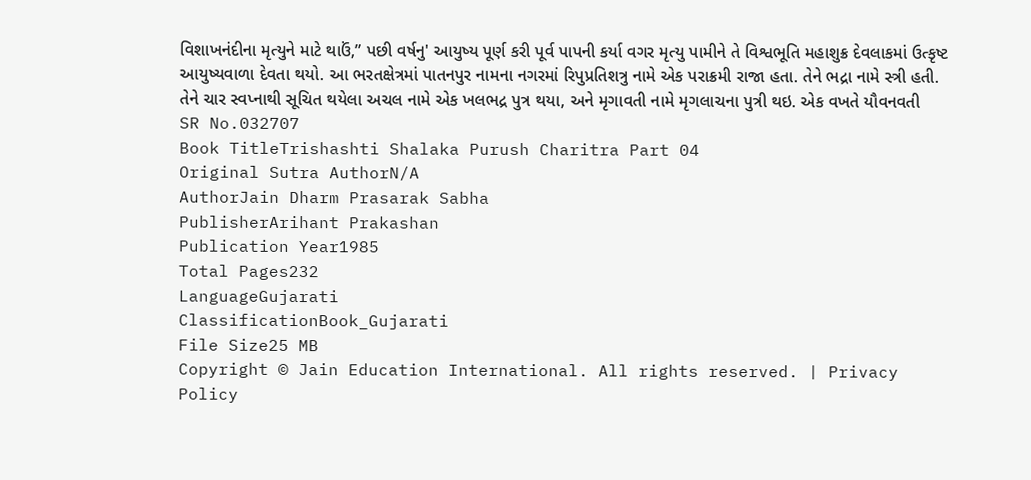વિશાખનંદીના મૃત્યુને માટે થાઉં,” પછી વર્ષનુ' આયુષ્ય પૂર્ણ કરી પૂર્વ પાપની કર્યા વગર મૃત્યુ પામીને તે વિશ્વભૂતિ મહાશુક્ર દેવલાકમાં ઉત્કૃષ્ટ આયુષ્યવાળા દેવતા થયો. આ ભરતક્ષેત્રમાં પાતનપુર નામના નગરમાં રિપુપ્રતિશત્રુ નામે એક પરાક્રમી રાજા હતા. તેને ભદ્રા નામે સ્ત્રી હતી. તેને ચાર સ્વપ્નાથી સૂચિત થયેલા અચલ નામે એક ખલભદ્ર પુત્ર થયા, અને મૃગાવતી નામે મૃગલાચના પુત્રી થઇ. એક વખતે યૌવનવતી
SR No.032707
Book TitleTrishashti Shalaka Purush Charitra Part 04
Original Sutra AuthorN/A
AuthorJain Dharm Prasarak Sabha
PublisherArihant Prakashan
Publication Year1985
Total Pages232
LanguageGujarati
ClassificationBook_Gujarati
File Size25 MB
Copyright © Jain Education International. All rights reserved. | Privacy Policy